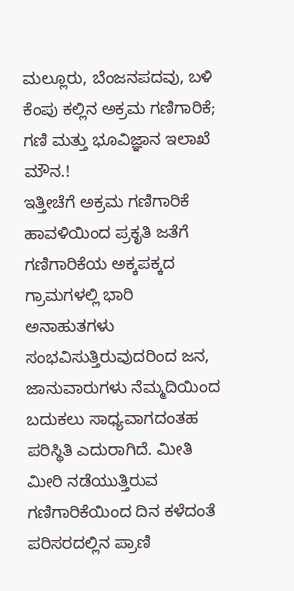ಮಲ್ಲೂರು, ಬೆಂಜನಪದವು, ಬಳಿ ಕೆಂಪು ಕಲ್ಲಿನ ಅಕ್ರಮ ಗಣಿಗಾರಿಕೆ; ಗಣಿ ಮತ್ತು ಭೂವಿಜ್ಞಾನ ಇಲಾಖೆ ಮೌನ.!
ಇತ್ತೀಚೆಗೆ ಅಕ್ರಮ ಗಣಿಗಾರಿಕೆ ಹಾವಳಿಯಿಂದ ಪ್ರಕೃತಿ ಜತೆಗೆ ಗಣಿಗಾರಿಕೆಯ ಅಕ್ಕಪಕ್ಕದ ಗ್ರಾಮಗಳಲ್ಲಿ ಭಾರಿ ಅನಾಹುತಗಳು ಸಂಭವಿಸುತ್ತಿರುವುದರಿಂದ ಜನ, ಜಾನುವಾರುಗಳು ನೆಮ್ಮದಿಯಿಂದ ಬದುಕಲು ಸಾಧ್ಯವಾಗದಂತಹ ಪರಿಸ್ಥಿತಿ ಎದುರಾಗಿದೆ. ಮೀತಿ ಮೀರಿ ನಡೆಯುತ್ತಿರುವ ಗಣಿಗಾರಿಕೆಯಿಂದ ದಿನ ಕಳೆದಂತೆ ಪರಿಸರದಲ್ಲಿನ ಪ್ರಾಣಿ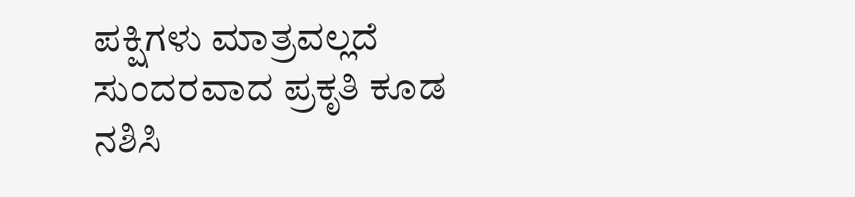ಪಕ್ಷಿಗಳು ಮಾತ್ರವಲ್ಲದೆ ಸುಂದರವಾದ ಪ್ರಕೃತಿ ಕೂಡ ನಶಿಸಿ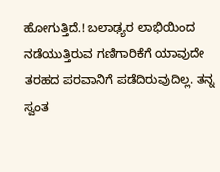ಹೋಗುತ್ತಿದೆ.! ಬಲಾಢ್ಯರ ಲಾಭಿಯಿಂದ ನಡೆಯುತ್ತಿರುವ ಗಣಿಗಾರಿಕೆಗೆ ಯಾವುದೇ ತರಹದ ಪರವಾನಿಗೆ ಪಡೆದಿರುವುದಿಲ್ಲ. ತನ್ನ ಸ್ವಂತ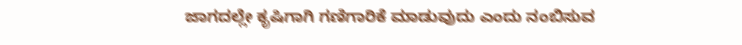ಜಾಗದಲ್ಲೇ ಕೃಷಿಗಾಗಿ ಗಣಿಗಾರಿಕೆ ಮಾಡುವುದು ಎಂದು ನಂಬಿಸುವ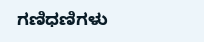ಗಣಿಧಣಿಗಳು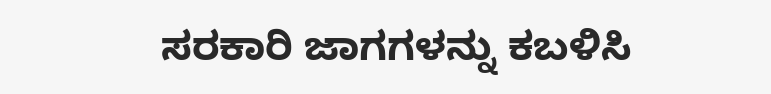ಸರಕಾರಿ ಜಾಗಗಳನ್ನು ಕಬಳಿಸಿ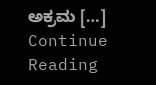ಅಕ್ರಮ […]
Continue Reading